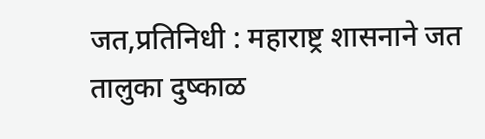जत,प्रतिनिधी : महाराष्ट्र शासनाने जत तालुका दुष्काळ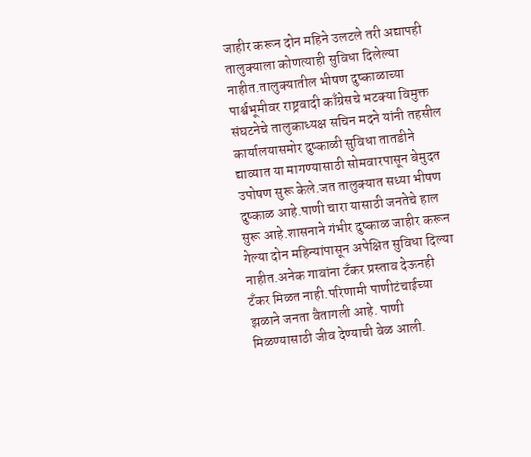जाहीर करून दोन महिने उलटले तरी अद्यापही तालुक्याला कोणत्याही सुविधा दिलेल्या नाहीत.तालुक्यातील भीषण दुष्काळाच्या पार्श्वभूमीवर राष्ट्रवादी काँग्रेसचे भटक्या विमुक्त संघटनेचे तालुकाध्यक्ष सचिन मदने यांनी तहसील कार्यालयासमोर दुष्काळी सुविधा तातडीने द्याव्यात या मागण्यासाठी सोमवारपासून बेमुदत उपोषण सुरू केले.जत तालुक्यात सध्या भीषण दुष्काळ आहे.पाणी चारा यासाठी जनतेचे हाल सुरू आहे.शासनाने गंभीर दुष्काळ जाहीर करून गेल्या दोन महिन्यांपासून अपेक्षित सुविधा दिल्या नाहीत.अनेक गावांना टँकर प्रस्ताव देऊनही टँकर मिळत नाही.परिणामी पाणीटंचाईच्या झळाने जनता वैतागली आहे. पाणी मिळण्यासाठी जीव देण्याची वेळ आली.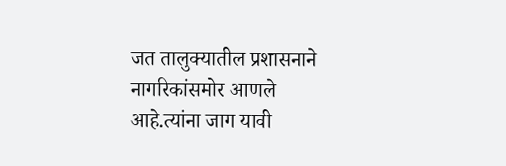जत तालुक्यातील प्रशासनाने नागरिकांसमोर आणले आहे.त्यांना जाग यावी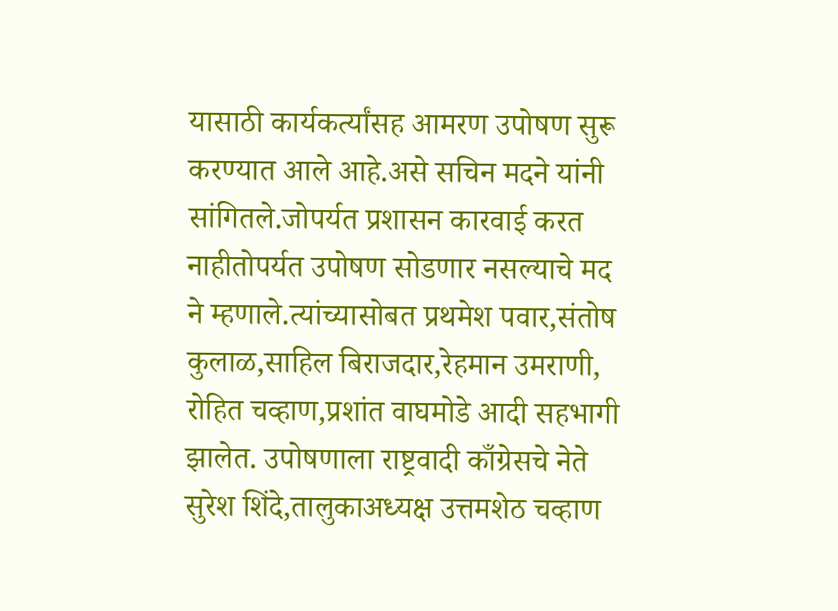यासाठी कार्यकर्त्यांसह आमरण उपोषण सुरू करण्यात आले आहे.असे सचिन मदने यांनी सांगितले.जोपर्यत प्रशासन कारवाई करत नाहीतोपर्यत उपोषण सोडणार नसल्याचे मद ने म्हणाले.त्यांच्यासोबत प्रथमेश पवार,संतोष कुलाळ,साहिल बिराजदार,रेहमान उमराणी, रोहित चव्हाण,प्रशांत वाघमोडे आदी सहभागी झालेत. उपोषणाला राष्ट्रवादी काँग्रेसचे नेते सुरेश शिंदे,तालुकाअध्यक्ष उत्तमशेठ चव्हाण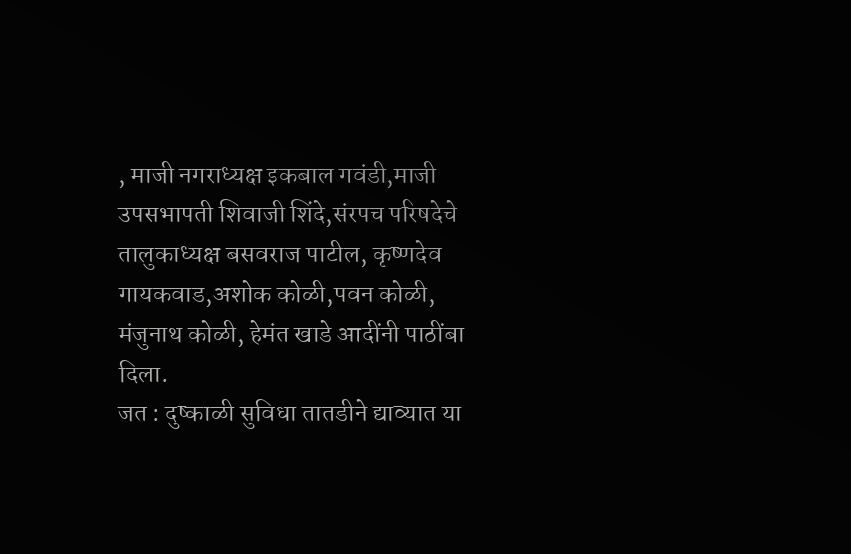, माजी नगराध्यक्ष इकबाल गवंडी,माजी उपसभापती शिवाजी शिंदे,संरपच परिषदेचे तालुकाध्यक्ष बसवराज पाटील, कृष्णदेव गायकवाड,अशोक कोळी,पवन कोळी, मंजुनाथ कोळी, हेमंत खाडे आदींनी पाठींबा दिला.
जत : दुष्काळी सुविधा तातडीने द्याव्यात या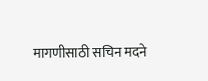मागणीसाठी सचिन मदने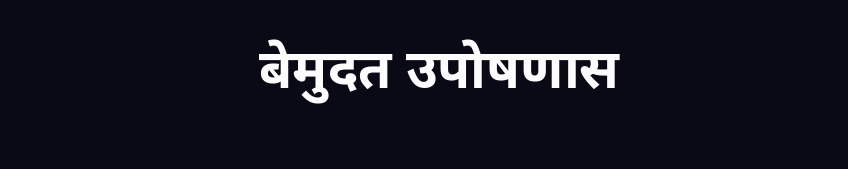बेमुदत उपोषणास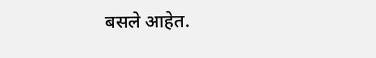बसले आहेत.